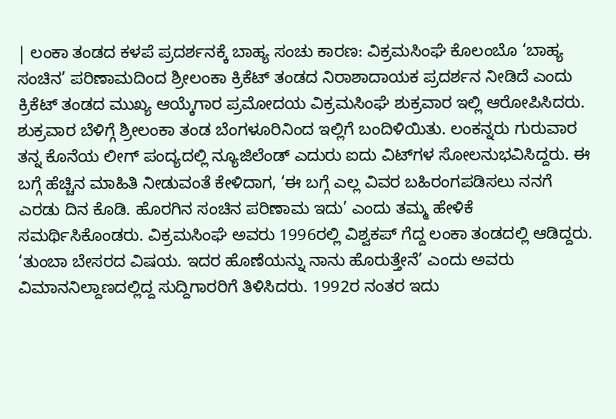| ಲಂಕಾ ತಂಡದ ಕಳಪೆ ಪ್ರದರ್ಶನಕ್ಕೆ ಬಾಹ್ಯ ಸಂಚು ಕಾರಣ: ವಿಕ್ರಮಸಿಂಘೆ ಕೊಲಂಬೊ ‘ಬಾಹ್ಯ ಸಂಚಿನ’ ಪರಿಣಾಮದಿಂದ ಶ್ರೀಲಂಕಾ ಕ್ರಿಕೆಟ್‌ ತಂಡದ ನಿರಾಶಾದಾಯಕ ಪ್ರದರ್ಶನ ನೀಡಿದೆ ಎಂದು ಕ್ರಿಕೆಟ್‌ ತಂಡದ ಮುಖ್ಯ ಆಯ್ಕೆಗಾರ ಪ್ರಮೋದಯ ವಿಕ್ರಮಸಿಂಘೆ ಶುಕ್ರವಾರ ಇಲ್ಲಿ ಆರೋಪಿಸಿದರು. ಶುಕ್ರವಾರ ಬೆಳಿಗ್ಗೆ ಶ್ರೀಲಂಕಾ ತಂಡ ಬೆಂಗಳೂರಿನಿಂದ ಇಲ್ಲಿಗೆ ಬಂದಿಳಿಯಿತು. ಲಂಕನ್ನರು ಗುರುವಾರ ತನ್ನ ಕೊನೆಯ ಲೀಗ್ ಪಂದ್ಯದಲ್ಲಿ ನ್ಯೂಜಿಲೆಂಡ್ ಎದುರು ಐದು ವಿಟ್‌ಗಳ ಸೋಲನುಭವಿಸಿದ್ದರು. ಈ ಬಗ್ಗೆ ಹೆಚ್ಚಿನ ಮಾಹಿತಿ ನೀಡುವಂತೆ ಕೇಳಿದಾಗ, ‘ಈ ಬಗ್ಗೆ ಎಲ್ಲ ವಿವರ ಬಹಿರಂಗಪಡಿಸಲು ನನಗೆ ಎರಡು ದಿನ ಕೊಡಿ. ಹೊರಗಿನ ಸಂಚಿನ ಪರಿಣಾಮ ಇದು’ ಎಂದು ತಮ್ಮ ಹೇಳಿಕೆ ಸಮರ್ಥಿಸಿಕೊಂಡರು. ವಿಕ್ರಮಸಿಂಘೆ ಅವರು 1996ರಲ್ಲಿ ವಿಶ್ವಕಪ್ ಗೆದ್ದ ಲಂಕಾ ತಂಡದಲ್ಲಿ ಆಡಿದ್ದರು. ‘ತುಂಬಾ ಬೇಸರದ ವಿಷಯ. ಇದರ ಹೊಣೆಯನ್ನು ನಾನು ಹೊರುತ್ತೇನೆ’ ಎಂದು ಅವರು ವಿಮಾನನಿಲ್ದಾಣದಲ್ಲಿದ್ದ ಸುದ್ದಿಗಾರರಿಗೆ ತಿಳಿಸಿದರು. 1992ರ ನಂತರ ಇದು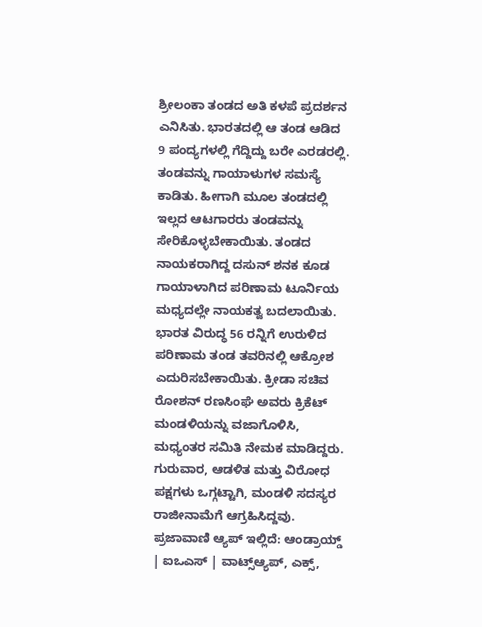ಶ್ರೀಲಂಕಾ ತಂಡದ ಅತಿ ಕಳಪೆ ಪ್ರದರ್ಶನ ಎನಿಸಿತು. ಭಾರತದಲ್ಲಿ ಆ ತಂಡ ಆಡಿದ 9 ಪಂದ್ಯಗಳಲ್ಲಿ ಗೆದ್ದಿದ್ದು ಬರೇ ಎರಡರಲ್ಲಿ. ತಂಡವನ್ನು ಗಾಯಾಳುಗಳ ಸಮಸ್ಯೆ ಕಾಡಿತು. ಹೀಗಾಗಿ ಮೂಲ ತಂಡದಲ್ಲಿ ಇಲ್ಲದ ಆಟಗಾರರು ತಂಡವನ್ನು ಸೇರಿಕೊಳ್ಳಬೇಕಾಯಿತು. ತಂಡದ ನಾಯಕರಾಗಿದ್ದ ದಸುನ್ ಶನಕ ಕೂಡ ಗಾಯಾಳಾಗಿದ ಪರಿಣಾಮ ಟೂರ್ನಿಯ ಮಧ್ಯದಲ್ಲೇ ನಾಯಕತ್ವ ಬದಲಾಯಿತು. ಭಾರತ ವಿರುದ್ಧ 56 ರನ್ನಿಗೆ ಉರುಳಿದ ಪರಿಣಾಮ ತಂಡ ತವರಿನಲ್ಲಿ ಆಕ್ರೋಶ ಎದುರಿಸಬೇಕಾಯಿತು. ಕ್ರೀಡಾ ಸಚಿವ ರೋಶನ್ ರಣಸಿಂಘೆ ಅವರು ಕ್ರಿಕೆಟ್‌ ಮಂಡಳಿಯನ್ನು ವಜಾಗೊಳಿಸಿ, ಮಧ್ಯಂತರ ಸಮಿತಿ ನೇಮಕ ಮಾಡಿದ್ದರು. ಗುರುವಾರ, ಆಡಳಿತ ಮತ್ತು ವಿರೋಧ ಪಕ್ಷಗಳು ಒಗ್ಗಟ್ಟಾಗಿ, ಮಂಡಳಿ ಸದಸ್ಯರ ರಾಜೀನಾಮೆಗೆ ಆಗ್ರಹಿಸಿದ್ದವು. ಪ್ರಜಾವಾಣಿ ಆ್ಯಪ್ ಇಲ್ಲಿದೆ: ಆಂಡ್ರಾಯ್ಡ್ | ಐಒಎಸ್ | ವಾಟ್ಸ್ಆ್ಯಪ್, ಎಕ್ಸ್,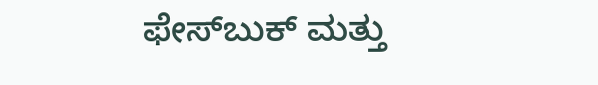ಫೇಸ್‌ಬುಕ್ ಮತ್ತು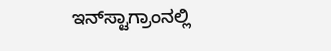ಇನ್‌ಸ್ಟಾಗ್ರಾಂನಲ್ಲಿ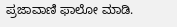ಪ್ರಜಾವಾಣಿ ಫಾಲೋ ಮಾಡಿ.